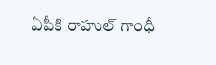ఏపీకి రాహుల్ గాంధీ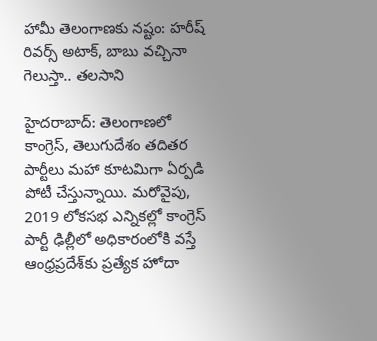హామీ తెలంగాణకు నష్టం: హరీష్ రివర్స్ అటాక్, బాబు వచ్చినా గెలుస్తా.. తలసాని

హైదరాబాద్: తెలంగాణలో కాంగ్రెస్, తెలుగుదేశం తదితర పార్టీలు మహా కూటమిగా ఏర్పడి పోటీ చేస్తున్నాయి. మరోవైపు, 2019 లోకసభ ఎన్నికల్లో కాంగ్రెస్ పార్టీ ఢిల్లీలో అధికారంలోకి వస్తే ఆంధ్రప్రదేశ్‌కు ప్రత్యేక హోదా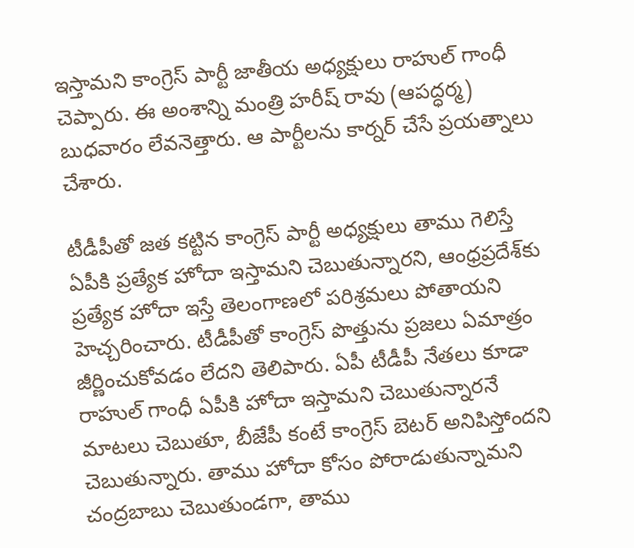ఇస్తామని కాంగ్రెస్ పార్టీ జాతీయ అధ్యక్షులు రాహుల్ గాంధీ చెప్పారు. ఈ అంశాన్ని మంత్రి హరీష్ రావు (ఆపద్ధర్మ) బుధవారం లేవనెత్తారు. ఆ పార్టీలను కార్నర్ చేసే ప్రయత్నాలు చేశారు.

టీడీపీతో జత కట్టిన కాంగ్రెస్ పార్టీ అధ్యక్షులు తాము గెలిస్తే ఏపీకి ప్రత్యేక హోదా ఇస్తామని చెబుతున్నారని, ఆంధ్రప్రదేశ్‌కు ప్రత్యేక హోదా ఇస్తే తెలంగాణలో పరిశ్రమలు పోతాయని హెచ్చరించారు. టీడీపీతో కాంగ్రెస్ పొత్తును ప్రజలు ఏమాత్రం జీర్ణించుకోవడం లేదని తెలిపారు. ఏపీ టీడీపీ నేతలు కూడా రాహుల్ గాంధీ ఏపీకి హోదా ఇస్తామని చెబుతున్నారనే మాటలు చెబుతూ, బీజేపీ కంటే కాంగ్రెస్ బెటర్ అనిపిస్తోందని చెబుతున్నారు. తాము హోదా కోసం పోరాడుతున్నామని చంద్రబాబు చెబుతుండగా, తాము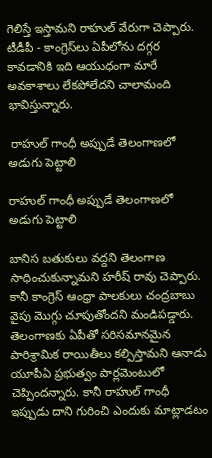గెలిస్తే ఇస్తామని రాహుల్ వేరుగా చెప్పారు. టీడీపీ - కాంగ్రెస్‌లు ఏపీలోను దగ్గర కావడానికి ఇది ఆయుధంగా మారే అవకాశాలు లేకపోలేదని చాలామంది భావిస్తున్నారు.

 రాహుల్ గాంధీ అప్పుడే తెలంగాణలో అడుగు పెట్టాలి

రాహుల్ గాంధీ అప్పుడే తెలంగాణలో అడుగు పెట్టాలి

బానిస బతుకులు వద్దని తెలంగాణ సాధించుకున్నామని హరీష్ రావు చెప్పారు. కానీ కాంగ్రెస్ ఆంధ్రా పాలకులు చంద్రబాబు వైపు మొగ్గు చూపుతోందని మండిపడ్డారు. తెలంగాణకు ఏపీతో సరిసమానమైన పారిశ్రామిక రాయితీలు కల్పిస్తామని ఆనాడు యూపీఏ ప్రభుత్వం పార్లమెంటులో చెప్పిందన్నారు. కానీ రాహుల్ గాంధీ ఇప్పుడు దాని గురించి ఎందుకు మాట్లాడటం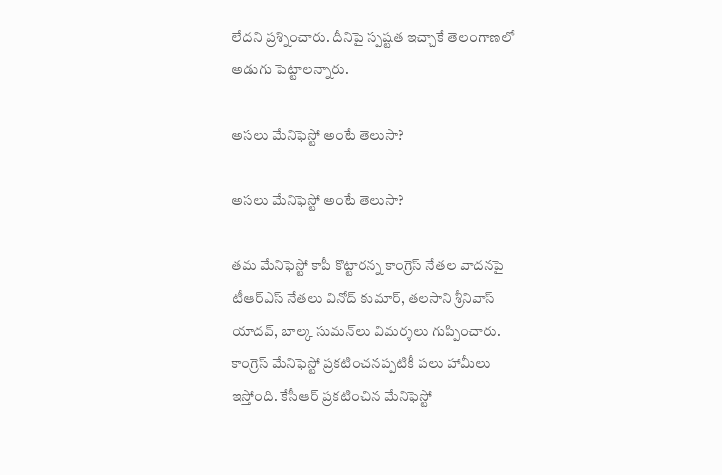లేదని ప్రశ్నించారు. దీనిపై స్పష్టత ఇచ్చాకే తెలంగాణలో అడుగు పెట్టాలన్నారు.

అసలు మేనిఫెస్టో అంటే తెలుసా?

అసలు మేనిఫెస్టో అంటే తెలుసా?

తమ మేనిఫెస్టో కాపీ కొట్టారన్న కాంగ్రెస్ నేతల వాదనపై టీఆర్ఎస్ నేతలు వినోద్ కుమార్, తలసాని శ్రీనివాస్ యాదవ్, బాల్క సుమన్‌లు విమర్శలు గుప్పించారు. కాంగ్రెస్ మేనిఫెస్టో ప్రకటించనప్పటికీ పలు హామీలు ఇస్తోంది. కేసీఆర్ ప్రకటించిన మేనిఫెస్టో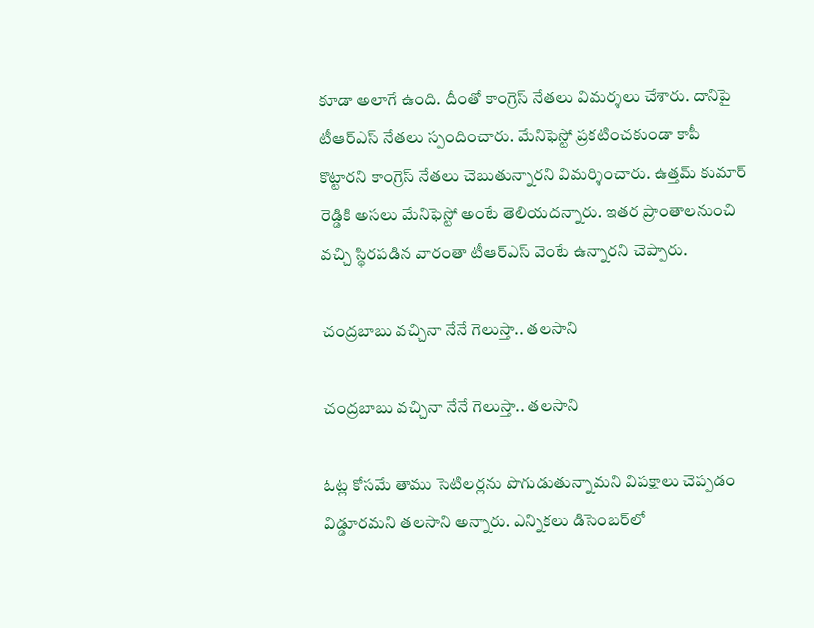కూడా అలాగే ఉంది. దీంతో కాంగ్రెస్ నేతలు విమర్శలు చేశారు. దానిపై టీఆర్ఎస్ నేతలు స్పందించారు. మేనిఫెస్టో ప్రకటించకుండా కాపీ కొట్టారని కాంగ్రెస్ నేతలు చెబుతున్నారని విమర్శించారు. ఉత్తమ్ కుమార్ రెడ్డికి అసలు మేనిఫెస్టో అంటే తెలియదన్నారు. ఇతర ప్రాంతాలనుంచి వచ్చి స్థిరపడిన వారంతా టీఆర్ఎస్ వెంటే ఉన్నారని చెప్పారు.

చంద్రబాబు వచ్చినా నేనే గెలుస్తా.. తలసాని

చంద్రబాబు వచ్చినా నేనే గెలుస్తా.. తలసాని

ఓట్ల కోసమే తాము సెటిలర్లను పొగుడుతున్నామని విపక్షాలు చెప్పడం విడ్డూరమని తలసాని అన్నారు. ఎన్నికలు డిసెంబర్‌లో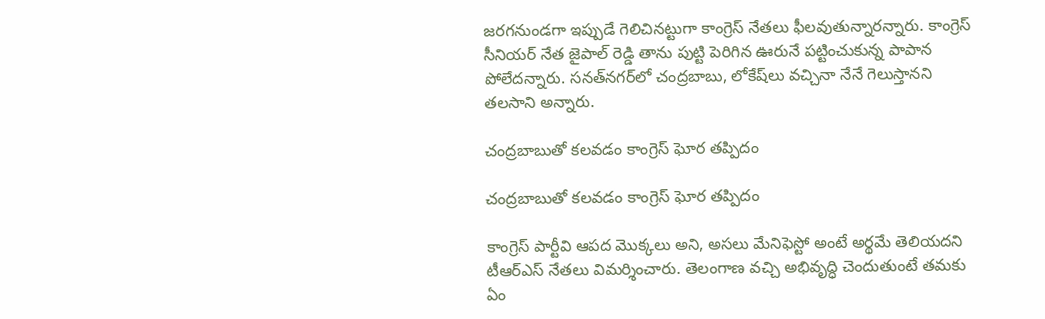జరగనుండగా ఇప్పుడే గెలిచినట్టుగా కాంగ్రెస్‌ నేతలు ఫీలవుతున్నారన్నారు. కాంగ్రెస్‌ సీనియర్‌ నేత జైపాల్ రెడ్డి తాను పుట్టి పెరిగిన ఊరునే పట్టించుకున్న పాపాన పోలేదన్నారు. సనత్‌నగర్‌లో చంద్రబాబు, లోకేష్‌లు వచ్చినా నేనే గెలుస్తానని తలసాని అన్నారు.

చంద్రబాబుతో కలవడం కాంగ్రెస్ ఘోర తప్పిదం

చంద్రబాబుతో కలవడం కాంగ్రెస్ ఘోర తప్పిదం

కాంగ్రెస్ పార్టీవి ఆపద మొక్కలు అని, అసలు మేనిఫెస్టో అంటే అర్థమే తెలియదని టీఆర్ఎస్ నేతలు విమర్శించారు. తెలంగాణ వచ్చి అభివృద్ధి చెందుతుంటే తమకు ఏం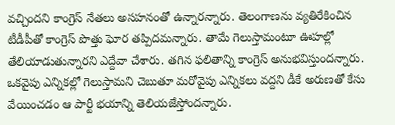వచ్చిందని కాంగ్రెస్ నేతలు అసహనంతో ఉన్నారన్నారు. తెలంగాణను వ్యతిరేకించిన టీడీపీతో కాంగ్రెస్‌ పొత్తు ఘోర తప్పిదమన్నారు. తామే గెలుస్తామంటూ ఊహల్లో తేలియాడుతున్నారని ఎద్దేవా చేశారు. తగిన ఫలితాన్ని కాంగ్రెస్ అనుభవిస్తుందన్నారు. ఒకవైపు ఎన్నికల్లో గెలుస్తామని చెబుతూ మరోవైపు ఎన్నికలు వద్దని డీకే అరుణతో కేసు వేయించడం ఆ పార్టీ భయాన్ని తెలియజేస్తోందన్నారు.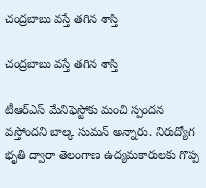చంద్రబాబు వస్తే తగిన శాస్తి

చంద్రబాబు వస్తే తగిన శాస్తి

టీఆర్ఎస్ మేనిఫెస్టోకు మంచి స్పందన వస్తోందని బాల్క సుమన్ అన్నారు. నిరుద్యోగ భృతి ద్వారా తెలంగాణ ఉద్యమకారులకు గొప్ప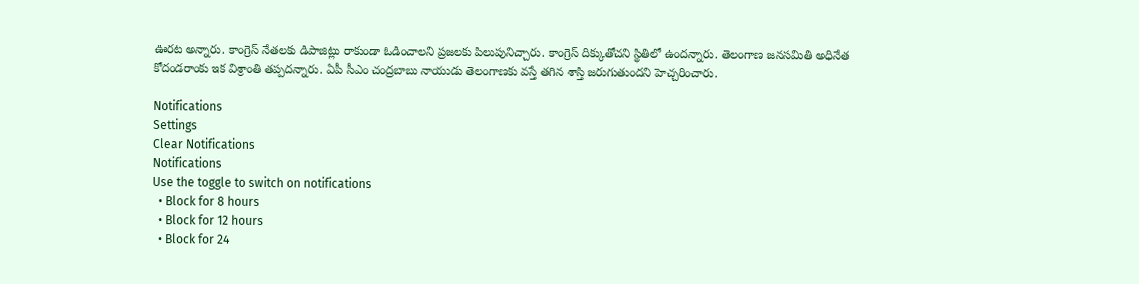ఊరట అన్నారు. కాంగ్రెస్‌ నేతలకు డిపాజిట్లు రాకుండా ఓడించాలని ప్రజలకు పిలుపునిచ్చారు. కాంగ్రెస్‌ దిక్కుతోచని స్థితిలో ఉందన్నారు. తెలంగాణ జనసమితి అధినేత కోదండరాంకు ఇక విశ్రాంతి తప్పదన్నారు. ఏపీ సీఎం చంద్రబాబు నాయుడు తెలంగాణకు వస్తే తగిన శాస్తి జరుగుతుందని హెచ్చరించారు.

Notifications
Settings
Clear Notifications
Notifications
Use the toggle to switch on notifications
  • Block for 8 hours
  • Block for 12 hours
  • Block for 24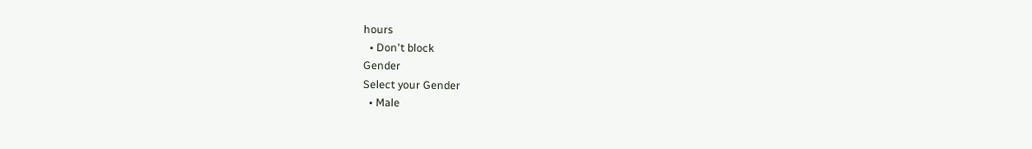hours
  • Don't block
Gender
Select your Gender
  • Male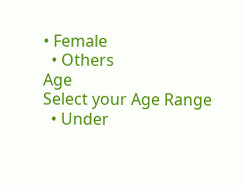• Female
  • Others
Age
Select your Age Range
  • Under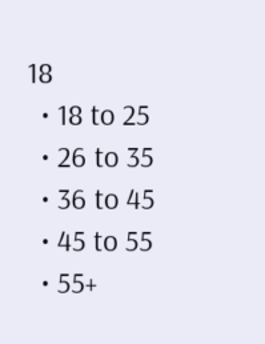18
  • 18 to 25
  • 26 to 35
  • 36 to 45
  • 45 to 55
  • 55+